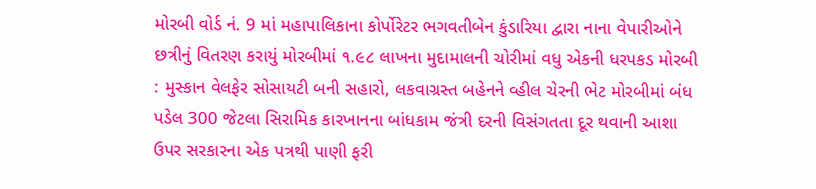મોરબી વોર્ડ નં. 9 માં મહાપાલિકાના કોર્પોરેટર ભગવતીબેન કુંડારિયા દ્વારા નાના વેપારીઓને છત્રીનું વિતરણ કરાયું મોરબીમાં ૧.૯૮ લાખના મુદામાલની ચોરીમાં વધુ એકની ધરપકડ મોરબી : મુસ્કાન વેલફેર સોસાયટી બની સહારો, લકવાગ્રસ્ત બહેનને વ્હીલ ચેરની ભેટ મોરબીમાં બંધ પડેલ 300 જેટલા સિરામિક કારખાનના બાંધકામ જંત્રી દરની વિસંગતતા દૂર થવાની આશા ઉપર સરકારના એક પત્રથી પાણી ફરી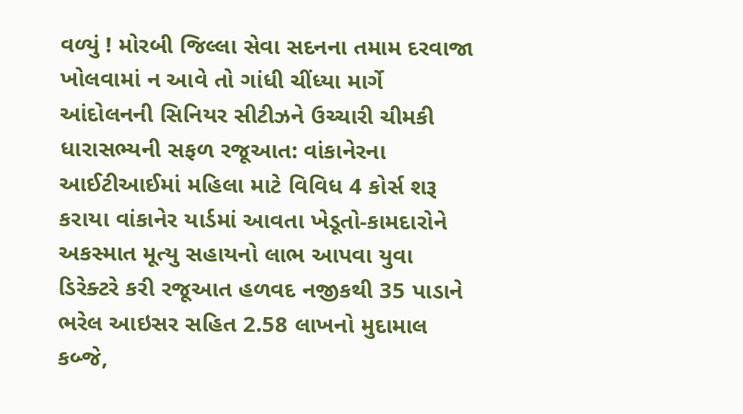વળ્યું ! મોરબી જિલ્લા સેવા સદનના તમામ દરવાજા ખોલવામાં ન આવે તો ગાંધી ચીંધ્યા માર્ગે આંદોલનની સિનિયર સીટીઝને ઉચ્ચારી ચીમકી ધારાસભ્યની સફળ રજૂઆત: વાંકાનેરના આઈટીઆઈમાં મહિલા માટે વિવિધ 4 કોર્સ શરૂ કરાયા વાંકાનેર યાર્ડમાં આવતા ખેડૂતો-કામદારોને અકસ્માત મૂત્યુ સહાયનો લાભ આપવા યુવા ડિરેક્ટરે કરી રજૂઆત હળવદ નજીકથી 35 પાડાને ભરેલ આઇસર સહિત 2.58 લાખનો મુદામાલ કબ્જે,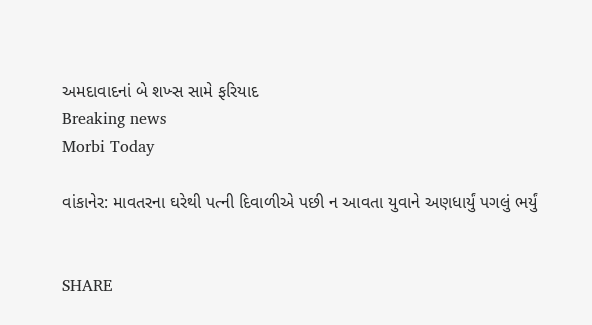અમદાવાદનાં બે શખ્સ સામે ફરિયાદ
Breaking news
Morbi Today

વાંકાનેર: માવતરના ઘરેથી પત્ની દિવાળીએ પછી ન આવતા યુવાને અણધાર્યું પગલું ભર્યું


SHARE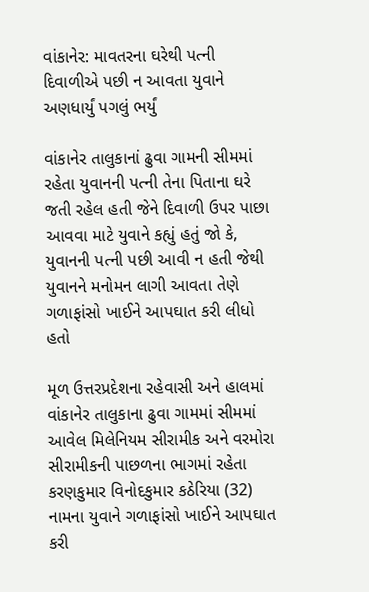વાંકાનેર: માવતરના ઘરેથી પત્ની દિવાળીએ પછી ન આવતા યુવાને અણધાર્યું પગલું ભર્યું

વાંકાનેર તાલુકાનાં ઢુવા ગામની સીમમાં રહેતા યુવાનની પત્ની તેના પિતાના ઘરે જતી રહેલ હતી જેને દિવાળી ઉપર પાછા આવવા માટે યુવાને કહ્યું હતું જો કે, યુવાનની પત્ની પછી આવી ન હતી જેથી યુવાનને મનોમન લાગી આવતા તેણે ગળાફાંસો ખાઈને આપઘાત કરી લીધો હતો

મૂળ ઉત્તરપ્રદેશના રહેવાસી અને હાલમાં વાંકાનેર તાલુકાના ઢુવા ગામમાં સીમમાં આવેલ મિલેનિયમ સીરામીક અને વરમોરા સીરામીકની પાછળના ભાગમાં રહેતા કરણકુમાર વિનોદકુમાર કઠેરિયા (32) નામના યુવાને ગળાફાંસો ખાઈને આપઘાત કરી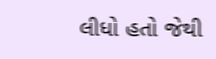લીધો હતો જેથી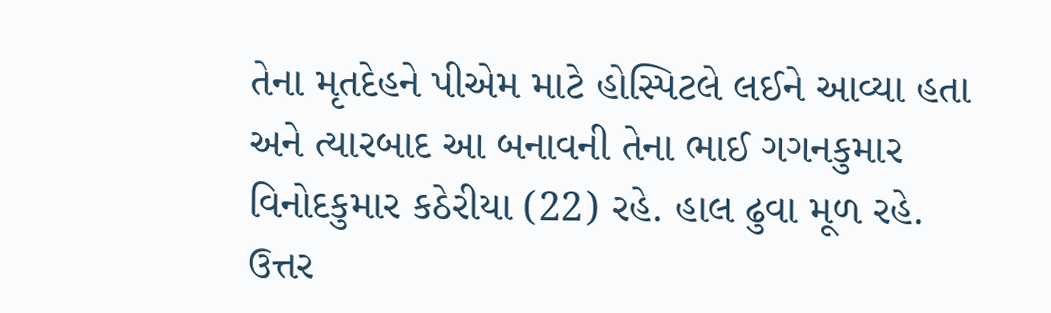તેના મૃતદેહને પીએમ માટે હોસ્પિટલે લઈને આવ્યા હતા અને ત્યારબાદ આ બનાવની તેના ભાઈ ગગનકુમાર વિનોદકુમાર કઠેરીયા (22) રહે. હાલ ઢુવા મૂળ રહે. ઉત્તર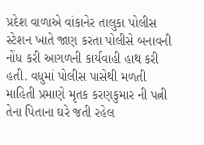પ્રદેશ વાળાએ વાંકાનેર તાલુકા પોલીસ સ્ટેશન ખાતે જાણ કરતા પોલીસે બનાવની નોંધ કરી આગળની કાર્યવાહી હાથ કરી હતી. વધુમાં પોલીસ પાસેથી મળતી માહિતી પ્રમાણે મૃતક કરણકુમાર ની પત્ની તેના પિતાના ઘરે જતી રહેલ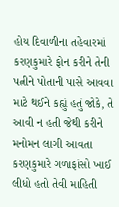હોય દિવાળીના તહેવારમાં કરણકુમારે ફોન કરીને તેની પત્નીને પોતાની પાસે આવવા માટે થઈને કહ્યું હતું જોકે, તે આવી ન હતી જેથી કરીને મનોમન લાગી આવતા કરણકુમારે ગળાફાંસો ખાઈ લીધો હતો તેવી માહિતી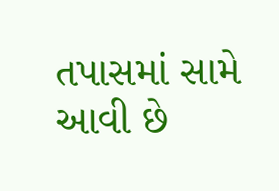તપાસમાં સામે આવી છે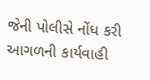જેની પોલીસે નોંધ કરી આગળની કાર્યવાહી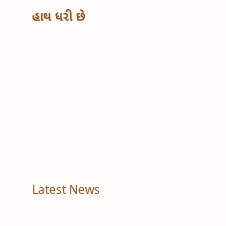હાથ ધરી છે






Latest News